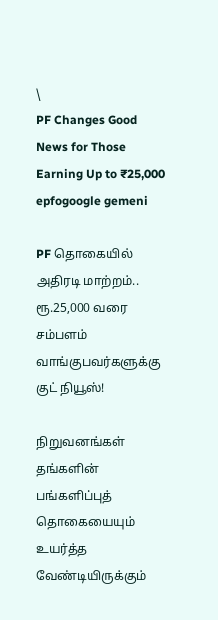\
PF Changes Good News for Those Earning Up to ₹25,000
epfogoogle gemeni

PF தொகையில் அதிரடி மாற்றம்.. ரூ.25,000 வரை சம்பளம் வாங்குபவர்களுக்கு குட் நியூஸ்!

நிறுவனங்கள் தங்களின் பங்களிப்புத் தொகையையும் உயர்த்த வேண்டியிருக்கும்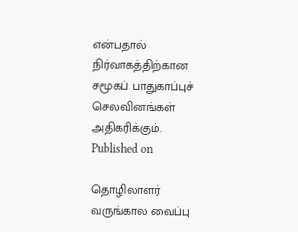என்பதால் நிர்வாகத்திற்கான சமூகப் பாதுகாப்புச் செலவினங்கள் அதிகரிக்கும்.
Published on

தொழிலாளர் வருங்கால வைப்பு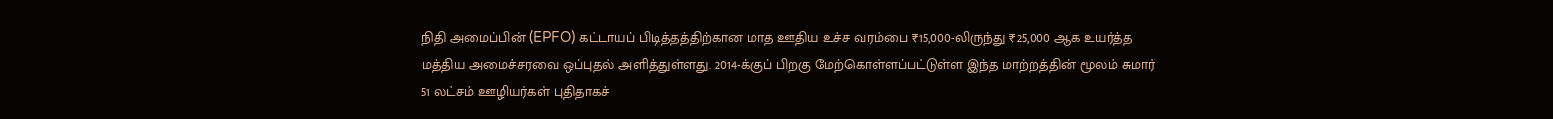நிதி அமைப்பின் (EPFO) கட்டாயப் பிடித்தத்திற்கான மாத ஊதிய உச்ச வரம்பை ₹15,000-லிருந்து ₹25,000 ஆக உயர்த்த மத்திய அமைச்சரவை ஒப்புதல் அளித்துள்ளது. 2014-க்குப் பிறகு மேற்கொள்ளப்பட்டுள்ள இந்த மாற்றத்தின் மூலம் சுமார் 51 லட்சம் ஊழியர்கள் புதிதாகச்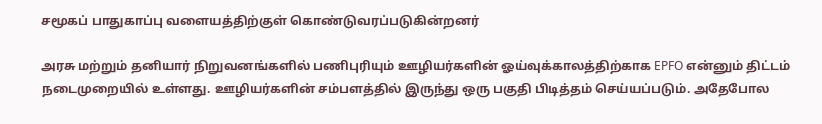சமூகப் பாதுகாப்பு வளையத்திற்குள் கொண்டுவரப்படுகின்றனர்

அரசு மற்றும் தனியார் நிறுவனங்களில் பணிபுரியும் ஊழியர்களின் ஓய்வுக்காலத்திற்காக EPFO என்னும் திட்டம் நடைமுறையில் உள்ளது. ஊழியர்களின் சம்பளத்தில் இருந்து ஒரு பகுதி பிடித்தம் செய்யப்படும். அதேபோல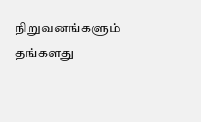நிறுவனங்களும் தங்களது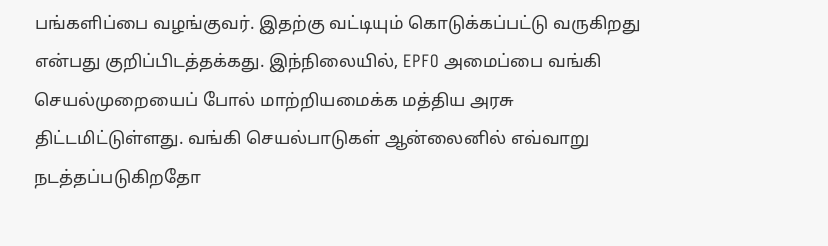பங்களிப்பை வழங்குவர். இதற்கு வட்டியும் கொடுக்கப்பட்டு வருகிறது என்பது குறிப்பிடத்தக்கது. இந்நிலையில், EPFO அமைப்பை வங்கி செயல்முறையைப் போல் மாற்றியமைக்க மத்திய அரசு திட்டமிட்டுள்ளது. வங்கி செயல்பாடுகள் ஆன்லைனில் எவ்வாறு நடத்தப்படுகிறதோ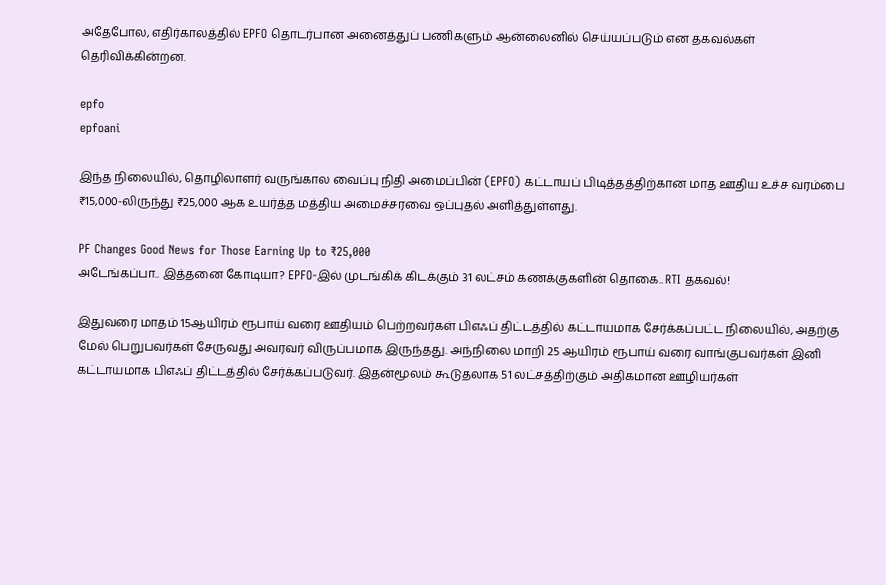அதேபோல, எதிர்காலத்தில் EPFO தொடர்பான அனைத்துப் பணிகளும் ஆன்லைனில் செய்யப்படும் என தகவல்கள் தெரிவிக்கின்றன.

epfo
epfoani

இந்த நிலையில், தொழிலாளர் வருங்கால வைப்பு நிதி அமைப்பின் (EPFO) கட்டாயப் பிடித்தத்திற்கான மாத ஊதிய உச்ச வரம்பை ₹15,000-லிருந்து ₹25,000 ஆக உயர்த்த மத்திய அமைச்சரவை ஒப்புதல் அளித்துள்ளது.

PF Changes Good News for Those Earning Up to ₹25,000
அடேங்கப்பா.. இத்தனை கோடியா? EPFO-இல் முடங்கிக் கிடக்கும் 31 லட்சம் கணக்குகளின் தொகை.. RTI தகவல்!

இதுவரை மாதம் 15ஆயிரம் ரூபாய் வரை ஊதியம் பெற்றவர்கள் பிஎஃப் திட்டத்தில் கட்டாயமாக சேர்க்கப்பட்ட நிலையில், அதற்கு மேல் பெறுபவர்கள் சேருவது அவரவர் விருப்பமாக இருந்தது. அந்நிலை மாறி 25 ஆயிரம் ரூபாய் வரை வாங்குபவர்கள் இனி கட்டாயமாக பிஎஃப் திட்டத்தில் சேர்க்கப்படுவர். இதன்மூலம் கூடுதலாக 51 லட்சத்திற்கும் அதிகமான ஊழியர்கள்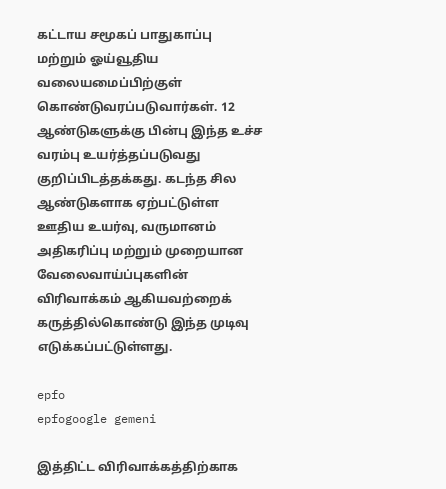கட்டாய சமூகப் பாதுகாப்பு மற்றும் ஓய்வூதிய வலையமைப்பிற்குள் கொண்டுவரப்படுவார்கள். 12 ஆண்டுகளுக்கு பின்பு இந்த உச்ச வரம்பு உயர்த்தப்படுவது குறிப்பிடத்தக்கது. கடந்த சில ஆண்டுகளாக ஏற்பட்டுள்ள ஊதிய உயர்வு, வருமானம் அதிகரிப்பு மற்றும் முறையான வேலைவாய்ப்புகளின் விரிவாக்கம் ஆகியவற்றைக் கருத்தில்கொண்டு இந்த முடிவு எடுக்கப்பட்டுள்ளது.

epfo
epfogoogle gemeni

இத்திட்ட விரிவாக்கத்திற்காக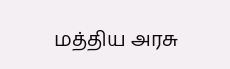மத்திய அரசு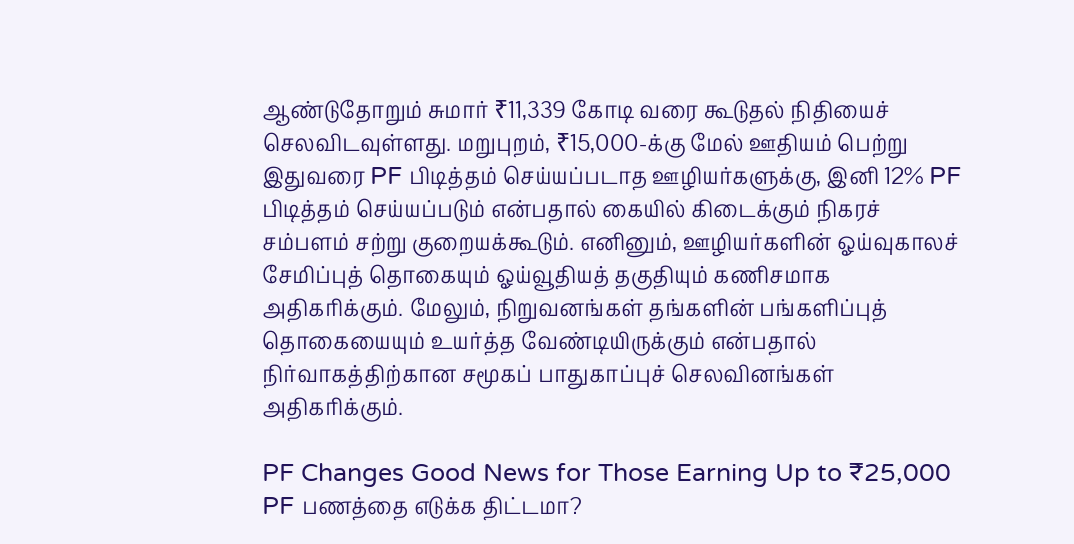ஆண்டுதோறும் சுமார் ₹11,339 கோடி வரை கூடுதல் நிதியைச் செலவிடவுள்ளது. மறுபுறம், ₹15,000-க்கு மேல் ஊதியம் பெற்று இதுவரை PF பிடித்தம் செய்யப்படாத ஊழியர்களுக்கு, இனி 12% PF பிடித்தம் செய்யப்படும் என்பதால் கையில் கிடைக்கும் நிகரச் சம்பளம் சற்று குறையக்கூடும். எனினும், ஊழியர்களின் ஓய்வுகாலச் சேமிப்புத் தொகையும் ஓய்வூதியத் தகுதியும் கணிசமாக அதிகரிக்கும். மேலும், நிறுவனங்கள் தங்களின் பங்களிப்புத் தொகையையும் உயர்த்த வேண்டியிருக்கும் என்பதால் நிர்வாகத்திற்கான சமூகப் பாதுகாப்புச் செலவினங்கள் அதிகரிக்கும்.

PF Changes Good News for Those Earning Up to ₹25,000
PF பணத்தை எடுக்க திட்டமா?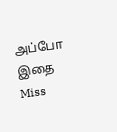அப்போ இதை Miss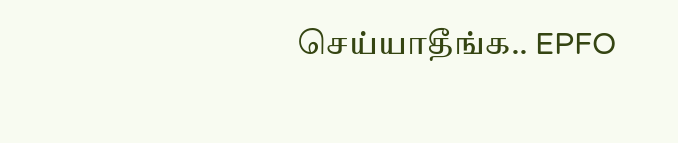செய்யாதீங்க.. EPFO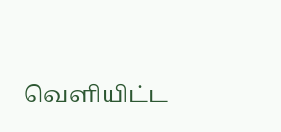வெளியிட்ட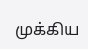முக்கிய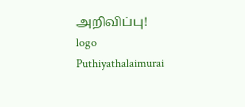அறிவிப்பு!
logo
Puthiyathalaimurai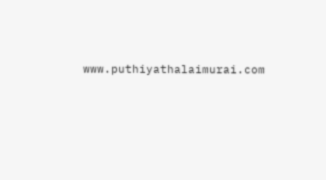www.puthiyathalaimurai.com